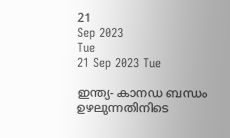21
Sep 2023
Tue
21 Sep 2023 Tue

ഇന്ത്യ- കാനഡ ബന്ധം ഉഴലുന്നതിനിടെ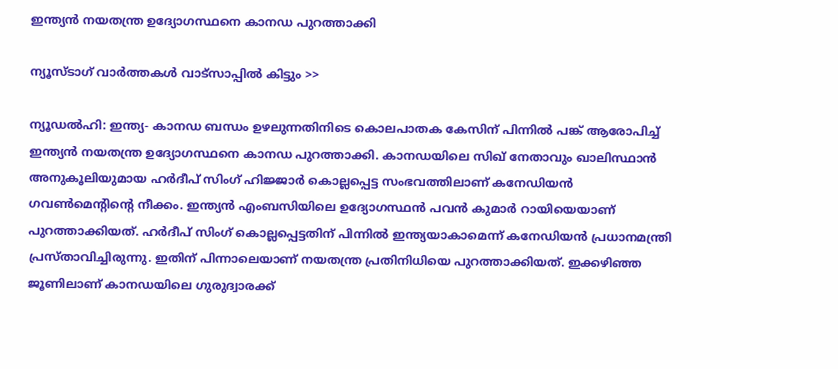ഇന്ത്യന്‍ നയതന്ത്ര ഉദ്യോഗസ്ഥനെ കാനഡ പുറത്താക്കി

ന്യൂസ്ടാഗ് വാര്‍ത്തകള്‍ വാട്‌സാപ്പില്‍ കിട്ടും >>

ന്യൂഡല്‍ഹി: ഇന്ത്യ- കാനഡ ബന്ധം ഉഴലുന്നതിനിടെ കൊലപാതക കേസിന് പിന്നില്‍ പങ്ക് ആരോപിച്ച് ഇന്ത്യന്‍ നയതന്ത്ര ഉദ്യോഗസ്ഥനെ കാനഡ പുറത്താക്കി. കാനഡയിലെ സിഖ് നേതാവും ഖാലിസ്ഥാന്‍ അനുകൂലിയുമായ ഹര്‍ദീപ് സിംഗ് ഹിജ്ജാര്‍ കൊല്ലപ്പെട്ട സംഭവത്തിലാണ് കനേഡിയന്‍ ഗവണ്‍മെന്റിന്റെ നീക്കം. ഇന്ത്യന്‍ എംബസിയിലെ ഉദ്യോഗസ്ഥന്‍ പവന്‍ കുമാര്‍ റായിയെയാണ് പുറത്താക്കിയത്. ഹര്‍ദീപ് സിംഗ് കൊല്ലപ്പെട്ടതിന് പിന്നില്‍ ഇന്ത്യയാകാമെന്ന് കനേഡിയന്‍ പ്രധാനമന്ത്രി പ്രസ്താവിച്ചിരുന്നു. ഇതിന് പിന്നാലെയാണ് നയതന്ത്ര പ്രതിനിധിയെ പുറത്താക്കിയത്. ഇക്കഴിഞ്ഞ ജൂണിലാണ് കാനഡയിലെ ഗുരുദ്വാരക്ക്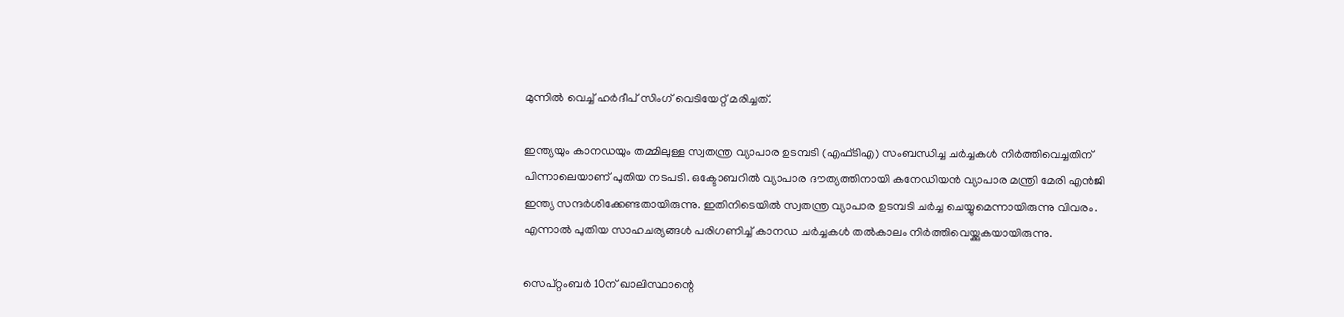മുന്നില്‍ വെച്ച് ഹര്‍ദീപ് സിംഗ് വെടിയേറ്റ് മരിച്ചത്.

ഇന്ത്യയും കാനഡയും തമ്മിലുള്ള സ്വതന്ത്ര വ്യാപാര ഉടമ്പടി (എഫ്ടിഎ) സംബന്ധിച്ച ചര്‍ച്ചകള്‍ നിര്‍ത്തിവെച്ചതിന് പിന്നാലെയാണ് പുതിയ നടപടി. ഒക്ടോബറില്‍ വ്യാപാര ദൗത്യത്തിനായി കനേഡിയന്‍ വ്യാപാര മന്ത്രി മേരി എന്‍ജി ഇന്ത്യ സന്ദര്‍ശിക്കേണ്ടതായിരുന്നു. ഇതിനിടെയില്‍ സ്വതന്ത്ര വ്യാപാര ഉടമ്പടി ചര്‍ച്ച ചെയ്യുമെന്നായിരുന്നു വിവരം. എന്നാല്‍ പുതിയ സാഹചര്യങ്ങള്‍ പരിഗണിച്ച് കാനഡ ചര്‍ച്ചകള്‍ തല്‍കാലം നിര്‍ത്തിവെയ്ക്കുകയായിരുന്നു.

സെപ്റ്റംബര്‍ 10ന് ഖാലിസ്ഥാന്റെ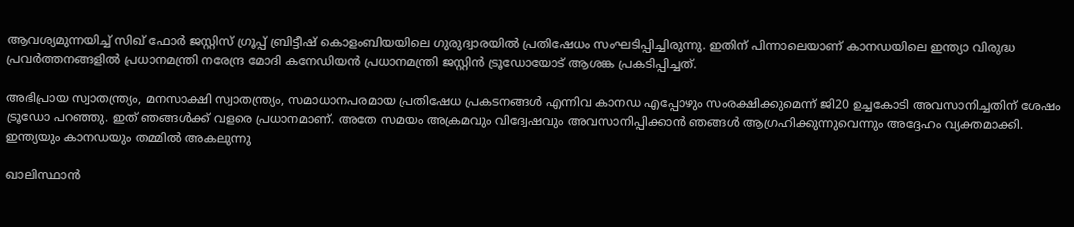ആവശ്യമുന്നയിച്ച് സിഖ് ഫോര്‍ ജസ്റ്റിസ് ഗ്രൂപ്പ് ബ്രിട്ടീഷ് കൊളംബിയയിലെ ഗുരുദ്വാരയില്‍ പ്രതിഷേധം സംഘടിപ്പിച്ചിരുന്നു. ഇതിന് പിന്നാലെയാണ് കാനഡയിലെ ഇന്ത്യാ വിരുദ്ധ പ്രവര്‍ത്തനങ്ങളില്‍ പ്രധാനമന്ത്രി നരേന്ദ്ര മോദി കനേഡിയന്‍ പ്രധാനമന്ത്രി ജസ്റ്റിന്‍ ട്രൂഡോയോട് ആശങ്ക പ്രകടിപ്പിച്ചത്.

അഭിപ്രായ സ്വാതന്ത്ര്യം, മനസാക്ഷി സ്വാതന്ത്ര്യം, സമാധാനപരമായ പ്രതിഷേധ പ്രകടനങ്ങള്‍ എന്നിവ കാനഡ എപ്പോഴും സംരക്ഷിക്കുമെന്ന് ജി20 ഉച്ചകോടി അവസാനിച്ചതിന് ശേഷം ട്രൂഡോ പറഞ്ഞു. ഇത് ഞങ്ങള്‍ക്ക് വളരെ പ്രധാനമാണ്. അതേ സമയം അക്രമവും വിദ്വേഷവും അവസാനിപ്പിക്കാന്‍ ഞങ്ങള്‍ ആഗ്രഹിക്കുന്നുവെന്നും അദ്ദേഹം വ്യക്തമാക്കി.
ഇന്ത്യയും കാനഡയും തമ്മില്‍ അകലുന്നു

ഖാലിസ്ഥാന്‍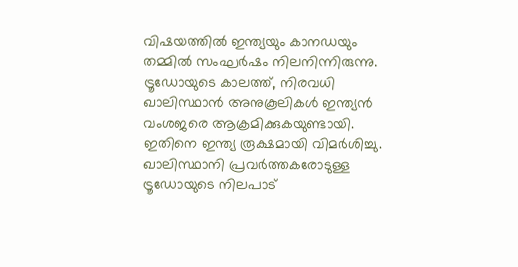വിഷയത്തില്‍ ഇന്ത്യയും കാനഡയും തമ്മില്‍ സംഘര്‍ഷം നിലനിന്നിരുന്നു. ട്രൂഡോയുടെ കാലത്ത്, നിരവധി ഖാലിസ്ഥാന്‍ അനുകൂലികള്‍ ഇന്ത്യന്‍ വംശജരെ ആക്രമിക്കുകയുണ്ടായി. ഇതിനെ ഇന്ത്യ രൂക്ഷമായി വിമര്‍ശിച്ചു. ഖാലിസ്ഥാനി പ്രവര്‍ത്തകരോടുള്ള ട്രൂഡോയുടെ നിലപാട്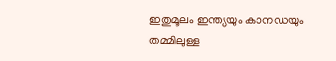ഇതുമൂലം ഇന്ത്യയും കാനഡയും തമ്മിലുള്ള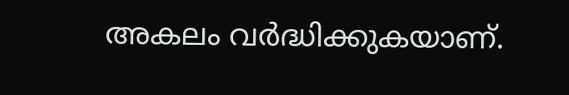അകലം വര്‍ദ്ധിക്കുകയാണ്.